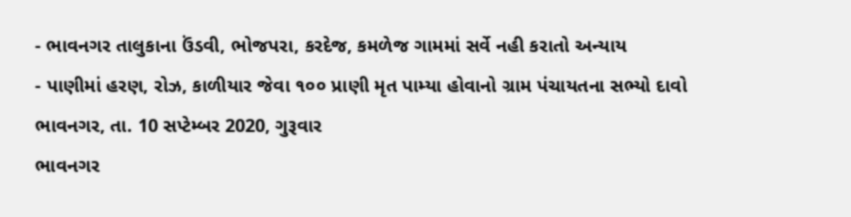- ભાવનગર તાલુકાના ઉંડવી, ભોજપરા, કરદેજ, કમળેજ ગામમાં સર્વે નહી કરાતો અન્યાય
- પાણીમાં હરણ, રોઝ, કાળીયાર જેવા ૧૦૦ પ્રાણી મૃત પામ્યા હોવાનો ગ્રામ પંચાયતના સભ્યો દાવો
ભાવનગર, તા. 10 સપ્ટેમ્બર 2020, ગુરૂવાર
ભાવનગર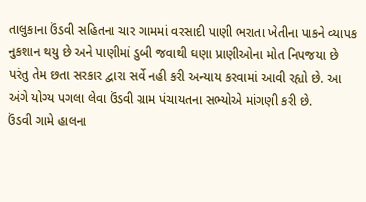તાલુકાના ઉંડવી સહિતના ચાર ગામમાં વરસાદી પાણી ભરાતા ખેતીના પાકને વ્યાપક નુકશાન થયુ છે અને પાણીમાં ડુબી જવાથી ઘણા પ્રાણીઓના મોત નિપજયા છે પરંતુ તેમ છતા સરકાર દ્વારા સર્વે નહી કરી અન્યાય કરવામાં આવી રહ્યો છે. આ અંગે યોગ્ય પગલા લેવા ઉંડવી ગ્રામ પંચાયતના સભ્યોએ માંગણી કરી છે.
ઉંડવી ગામે હાલના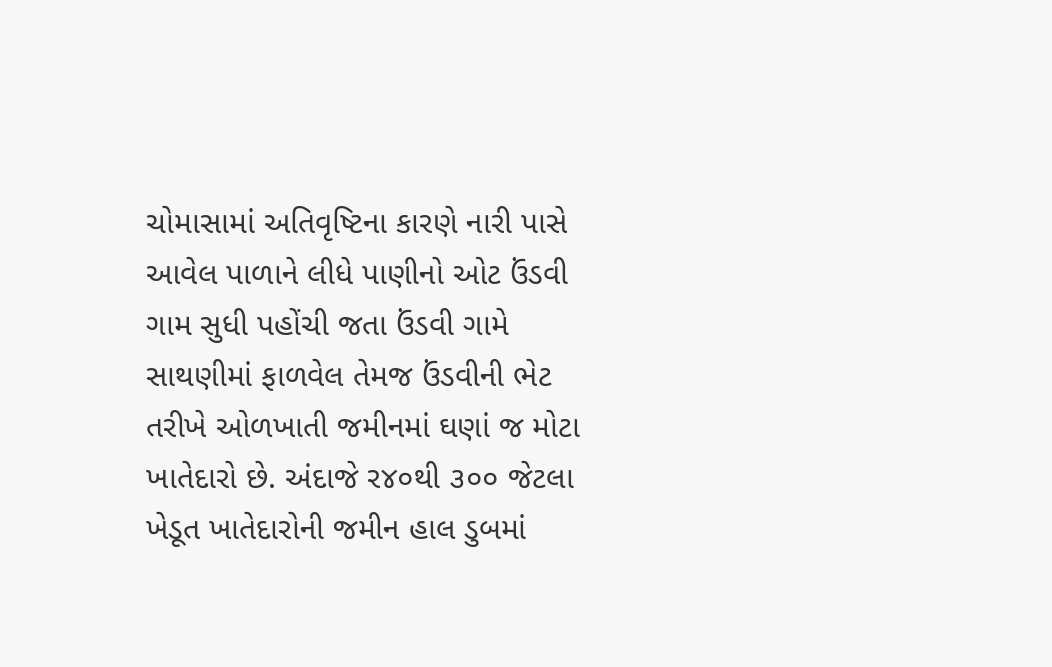ચોમાસામાં અતિવૃષ્ટિના કારણે નારી પાસે આવેલ પાળાને લીધે પાણીનો ઓટ ઉંડવી ગામ સુધી પહોંચી જતા ઉંડવી ગામે સાથણીમાં ફાળવેલ તેમજ ઉંડવીની ભેટ તરીખે ઓળખાતી જમીનમાં ઘણાં જ મોટા ખાતેદારો છે. અંદાજે ર૪૦થી ૩૦૦ જેટલા ખેડૂત ખાતેદારોની જમીન હાલ ડુબમાં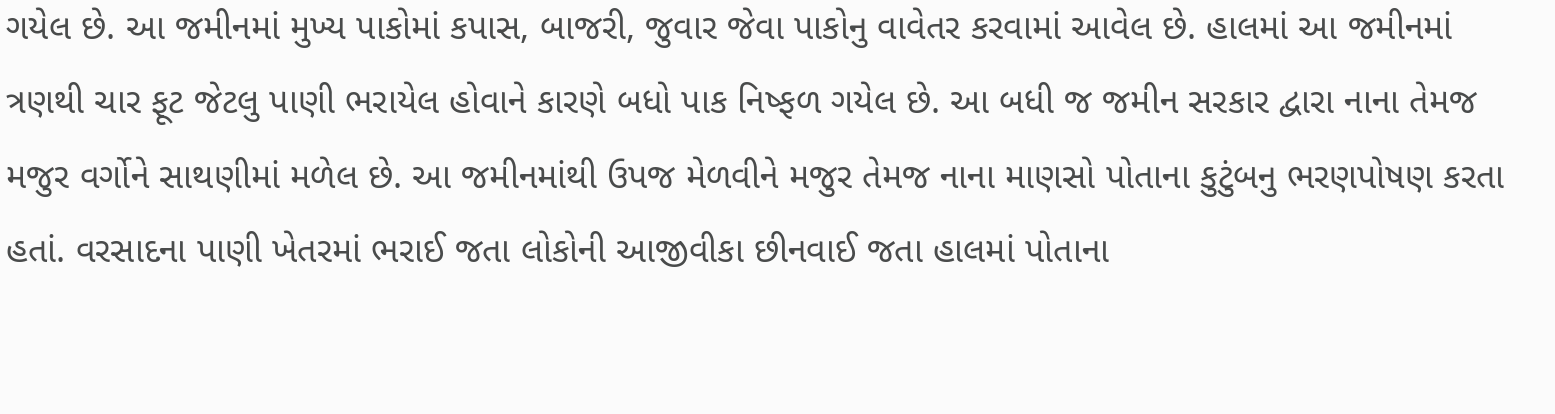ગયેલ છે. આ જમીનમાં મુખ્ય પાકોમાં કપાસ, બાજરી, જુવાર જેવા પાકોનુ વાવેતર કરવામાં આવેલ છે. હાલમાં આ જમીનમાં ત્રણથી ચાર ફૂટ જેટલુ પાણી ભરાયેલ હોવાને કારણે બધો પાક નિષ્ફળ ગયેલ છે. આ બધી જ જમીન સરકાર દ્વારા નાના તેમજ મજુર વર્ગોને સાથણીમાં મળેલ છે. આ જમીનમાંથી ઉપજ મેળવીને મજુર તેમજ નાના માણસો પોતાના કુટુંબનુ ભરણપોષણ કરતા હતાં. વરસાદના પાણી ખેતરમાં ભરાઈ જતા લોકોની આજીવીકા છીનવાઈ જતા હાલમાં પોતાના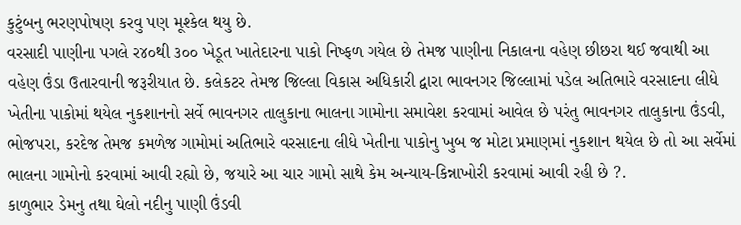કુટુંબનુ ભરણપોષણ કરવુ પણ મૂશ્કેલ થયુ છે.
વરસાદી પાણીના પગલે ર૪૦થી ૩૦૦ ખેડૂત ખાતેદારના પાકો નિષ્ફળ ગયેલ છે તેમજ પાણીના નિકાલના વહેણ છીછરા થઈ જવાથી આ વહેણ ઉંડા ઉતારવાની જરૂરીયાત છે. કલેકટર તેમજ જિલ્લા વિકાસ અધિકારી દ્વારા ભાવનગર જિલ્લામાં પડેલ અતિભારે વરસાદના લીધે ખેતીના પાકોમાં થયેલ નુકશાનનો સર્વે ભાવનગર તાલુકાના ભાલના ગામોના સમાવેશ કરવામાં આવેલ છે પરંતુ ભાવનગર તાલુકાના ઉંડવી, ભોજપરા, કરદેજ તેમજ કમળેજ ગામોમાં અતિભારે વરસાદના લીધે ખેતીના પાકોનુ ખુબ જ મોટા પ્રમાણમાં નુકશાન થયેલ છે તો આ સર્વેમાં ભાલના ગામોનો કરવામાં આવી રહ્યો છે, જયારે આ ચાર ગામો સાથે કેમ અન્યાય-કિન્નાખોરી કરવામાં આવી રહી છે ?.
કાળુભાર ડેમનુ તથા ઘેલો નદીનુ પાણી ઉંડવી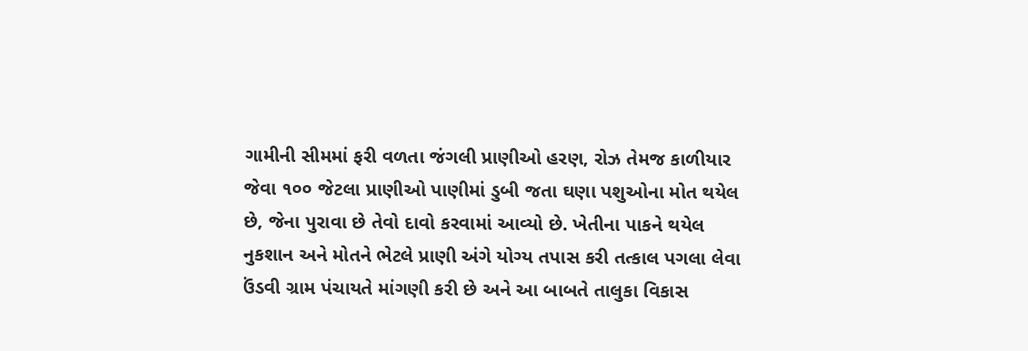ગામીની સીમમાં ફરી વળતા જંગલી પ્રાણીઓ હરણ, રોઝ તેમજ કાળીયાર જેવા ૧૦૦ જેટલા પ્રાણીઓ પાણીમાં ડુબી જતા ઘણા પશુઓના મોત થયેલ છે, જેના પુરાવા છે તેવો દાવો કરવામાં આવ્યો છે. ખેતીના પાકને થયેલ નુકશાન અને મોતને ભેટલે પ્રાણી અંગે યોગ્ય તપાસ કરી તત્કાલ પગલા લેવા ઉંડવી ગ્રામ પંચાયતે માંગણી કરી છે અને આ બાબતે તાલુકા વિકાસ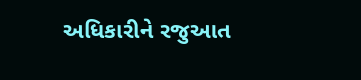અધિકારીને રજુઆત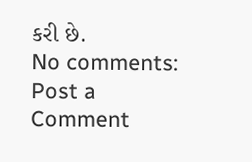કરી છે.
No comments:
Post a Comment